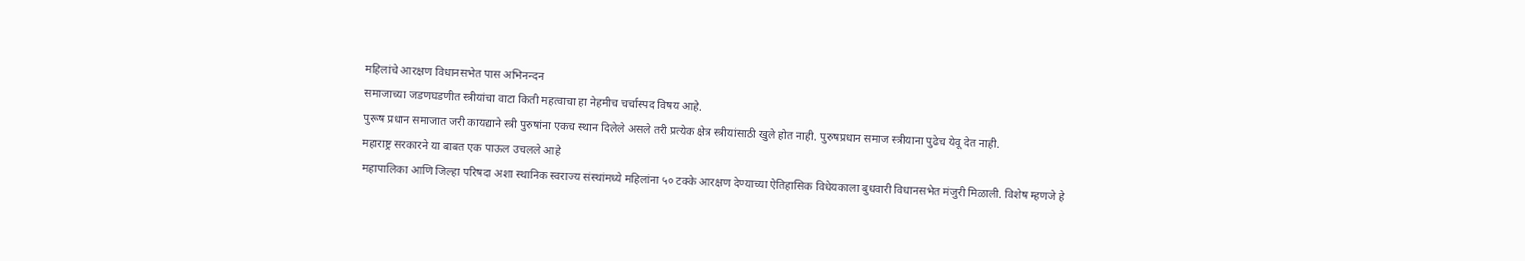महिलांचे आरक्षण विधानसभेत पास अभिनन्दन
समाजाच्या जडणघडणीत स्त्रीयांचा वाटा किती महत्वाचा हा नेहमीच चर्चास्पद विषय आहे.
पुरूष प्रधान समाजात जरी कायद्याने स्त्री पुरुषांना एकच स्थान दिलेले असले तरी प्रत्येक क्षेत्र स्त्रीयांसाठी खुले होत नाही. पुरुषप्रधान समाज स्त्रीयाना पुढेच येवू देत नाही.
महाराष्ट्र सरकारने या बाबत एक पाऊल उचलले आहे
महापालिका आणि जिल्हा परिषदा अशा स्थानिक स्वराज्य संस्थांमध्ये महिलांना ५० टक्के आरक्षण देण्याच्या ऐतिहासिक विधेयकाला बुधवारी विधानसभेत मंजुरी मिळाली. विशेष म्हणजे हे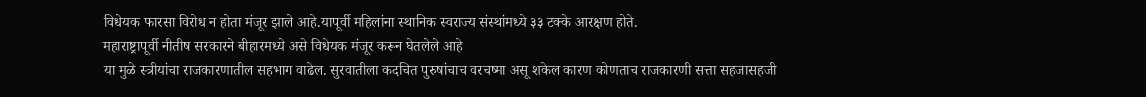विधेयक फारसा विरोध न होता मंजूर झाले आहे.यापूर्वी महिलांना स्थानिक स्वराज्य संस्थांमध्ये ३३ टक्के आरक्षण होते.
महाराष्ट्रापूर्वी नीतीष सरकारने बीहारमध्ये असे विधेयक मंजूर करून घेतलेले आहे
या मुळे स्त्रीयांचा राजकारणातील सहभाग वाढेल. सुरवातीला कदचित पुरुषांचाच वरचष्मा असू शकेल कारण कोणताच राजकारणी सत्ता सहजासहजी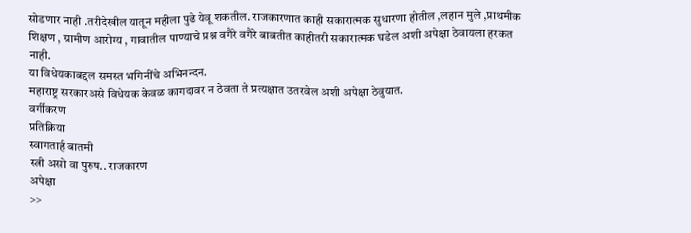सोडणार नाही .तरीदेखील यातून महीला पुढे येवू शकतील. राजकारणात काही सकारात्मक सुधारणा होतील ,लहान मुले ,प्राथमीक शिक्षण , ग्रामीण आरोग्य , गावातील पाण्याचे प्रश्न वगैरे वगैरे बाबतीत काहीतरी सकारात्मक घडेल अशी अपेक्षा ठेवायला हरकत नाही.
या विधेयकाबद्दल समस्त भगिनींचे अभिनन्दन.
महाराष्ट्र सरकारअसे विधेयक केवळ कागदावर न ठेवता ते प्रत्यक्षात उतरवेल अशी अपेक्षा ठेवुयात.
वर्गीकरण
प्रतिक्रिया
स्वागतार्ह बातमी
स्त्री असो वा पुरुष.. राजकारण
अपेक्षा
>>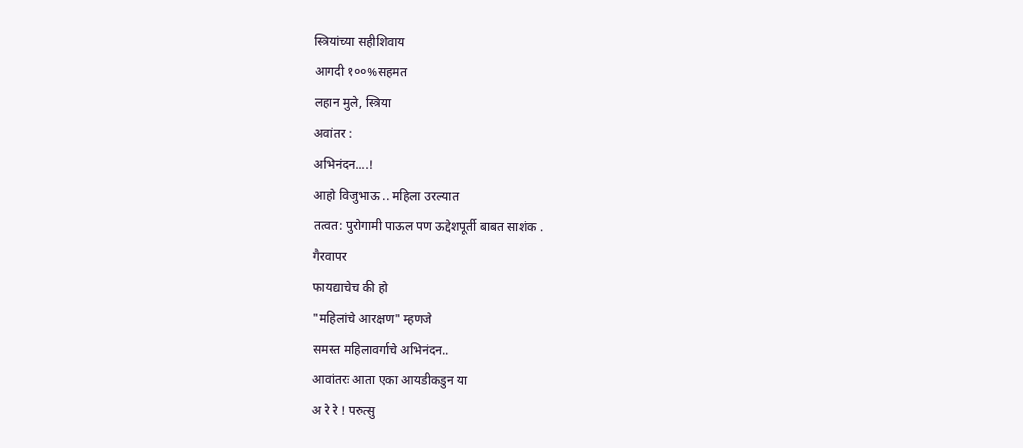स्त्रियांच्या सहीशिवाय
आगदी १००%सहमत
लहान मुले, स्त्रिया
अवांतर :
अभिनंदन....!
आहो विजुभाऊ .. महिला उरल्यात
तत्वत: पुरोगामी पाऊल पण ऊद्देशपूर्ती बाबत साशंक .
गैरवापर
फायद्याचेच की हो
"महिलांचे आरक्षण" म्हणजे
समस्त महिलावर्गाचे अभिनंदन..
आवांतरः आता एका आयडीकडुन या
अ रे रे ! परुत्सु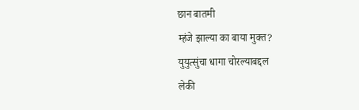छान बातमी
म्हंजे झाल्या का बाया मुक्त?
युयुत्सुंचा धागा चोरल्याबद्दल
लेकी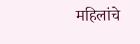महिलांचे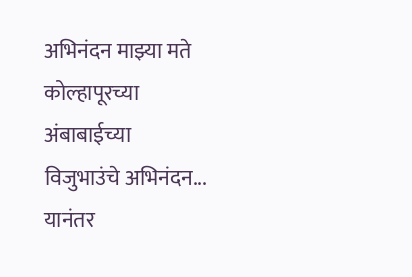अभिनंदन माझ्या मते
कोल्हापूरच्या अंबाबाईच्या
विजुभाउंचे अभिनंदन... यानंतर